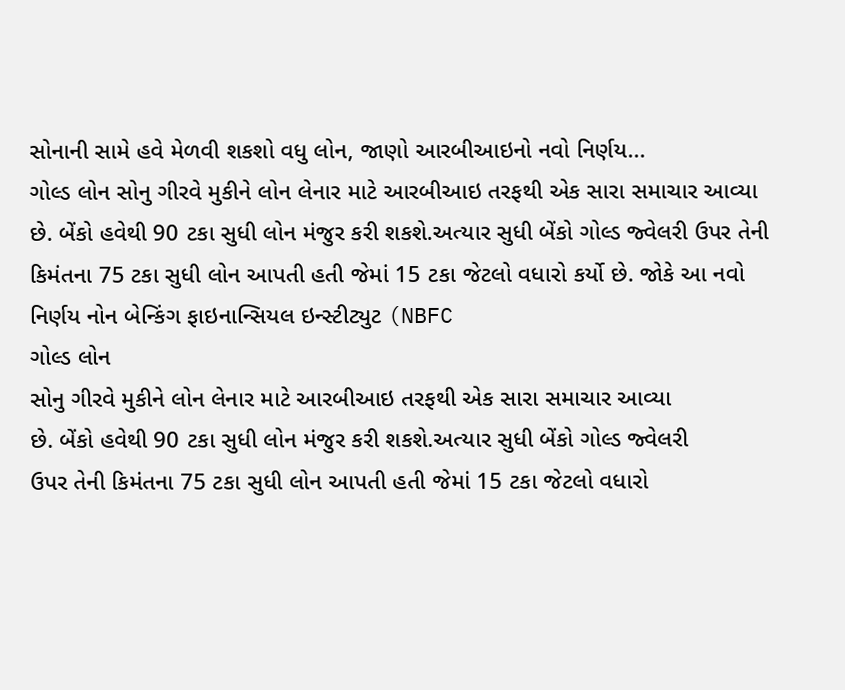સોનાની સામે હવે મેળવી શકશો વધુ લોન, જાણો આરબીઆઇનો નવો નિર્ણય...
ગોલ્ડ લોન સોનુ ગીરવે મુકીને લોન લેનાર માટે આરબીઆઇ તરફથી એક સારા સમાચાર આવ્યા છે. બેંકો હવેથી 90 ટકા સુધી લોન મંજુર કરી શકશે.અત્યાર સુધી બેંકો ગોલ્ડ જ્વેલરી ઉપર તેની કિમંતના 75 ટકા સુધી લોન આપતી હતી જેમાં 15 ટકા જેટલો વધારો કર્યો છે. જોકે આ નવો નિર્ણય નોન બેન્કિંગ ફાઇનાન્સિયલ ઇન્સ્ટીટ્યુટ (NBFC
ગોલ્ડ લોન
સોનુ ગીરવે મુકીને લોન લેનાર માટે આરબીઆઇ તરફથી એક સારા સમાચાર આવ્યા
છે. બેંકો હવેથી 90 ટકા સુધી લોન મંજુર કરી શકશે.અત્યાર સુધી બેંકો ગોલ્ડ જ્વેલરી
ઉપર તેની કિમંતના 75 ટકા સુધી લોન આપતી હતી જેમાં 15 ટકા જેટલો વધારો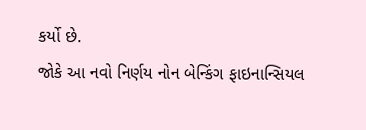કર્યો છે.
જોકે આ નવો નિર્ણય નોન બેન્કિંગ ફાઇનાન્સિયલ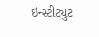ઇન્સ્ટીટ્યુટ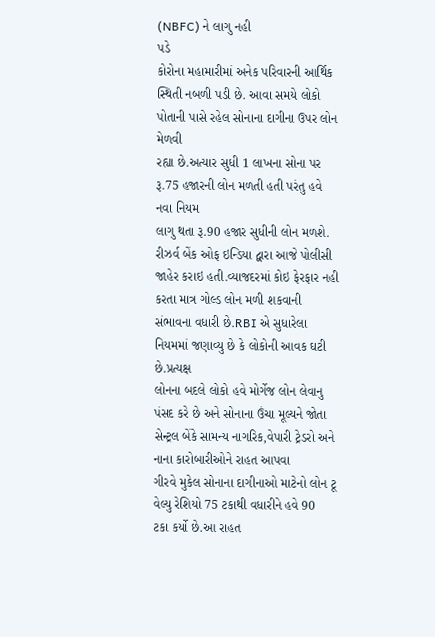(NBFC) ને લાગુ નહી
પડે
કોરોના મહામારીમાં અનેક પરિવારની આર્થિક
સ્થિતી નબળી પડી છે. આવા સમયે લોકો પોતાની પાસે રહેલ સોનાના દાગીના ઉપર લોન મેળવી
રહ્યા છે.અત્યાર સુધી 1 લાખના સોના પર રૂ.75 હજારની લોન મળતી હતી પરંતુ હવે નવા નિયમ
લાગુ થતા રૂ.90 હજાર સુધીની લોન મળશે.
રીઝર્વ બેંક ઓફ ઇન્ડિયા દ્વારા આજે પોલીસી
જાહેર કરાઇ હતી.વ્યાજદરમાં કોઇ ફેરફાર નહી કરતા માત્ર ગોલ્ડ લોન મળી શકવાની
સંભાવના વધારી છે.RBI એ સુધારેલા નિયમમાં જણાવ્યુ છે કે લોકોની આવક ઘટી છે.પ્રત્યક્ષ
લોનના બદલે લોકો હવે મોર્ગેજ લોન લેવાનુ પંસદ કરે છે અને સોનાના ઉંચા મૂલ્યને જોતા
સેન્ટ્રલ બેંકે સામન્ય નાગરિક,વેપારી ટ્રેડરો અને નાના કારોબારીઓને રાહત આપવા
ગીરવે મુકેલ સોનાના દાગીનાઓ માટેનો લોન ટૂ વેલ્યુ રેશિયો 75 ટકાથી વધારીને હવે 90
ટકા કર્યો છે.આ રાહત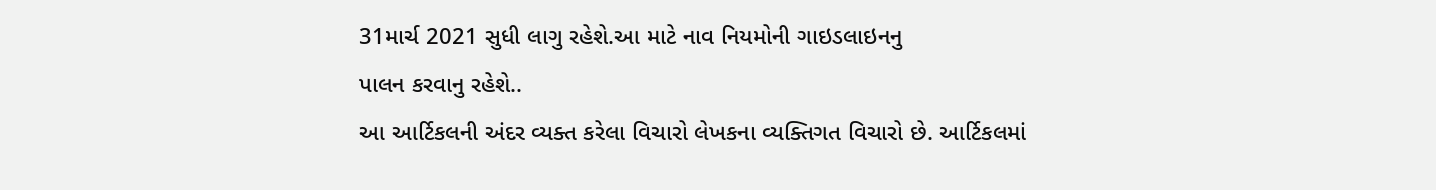31માર્ચ 2021 સુધી લાગુ રહેશે.આ માટે નાવ નિયમોની ગાઇડલાઇનનુ
પાલન કરવાનુ રહેશે..
આ આર્ટિકલની અંદર વ્યક્ત કરેલા વિચારો લેખકના વ્યક્તિગત વિચારો છે. આર્ટિકલમાં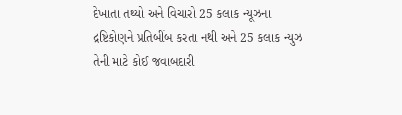દેખાતા તથ્યો અને વિચારો 25 કલાક ન્યૂઝના દ્રષ્ટિકોણને પ્રતિબીંબ કરતા નથી અને 25 કલાક ન્યુઝ તેની માટે કોઈ જવાબદારી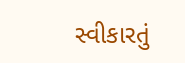સ્વીકારતું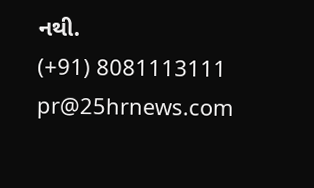નથી.
(+91) 8081113111
pr@25hrnews.com